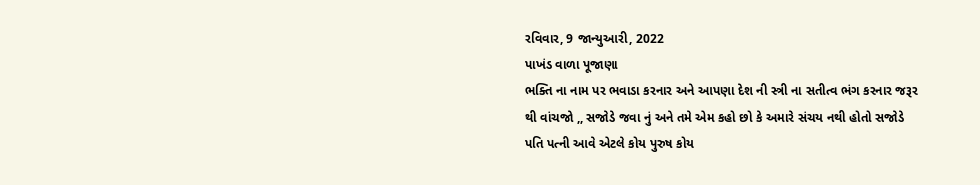રવિવાર, 9 જાન્યુઆરી, 2022
પાખંડ વાળા પૂજાણા
ભક્તિ ના નામ પર ભવાડા કરનાર અને આપણા દેશ ની સ્ત્રી ના સતીત્વ ભંગ કરનાર જરૂર થી વાંચજો ,, સજોડે જવા નું અને તમે એમ કહો છો કે અમારે સંચય નથી હોતો સજોડે પતિ પત્ની આવે એટલે કોય પુરુષ કોય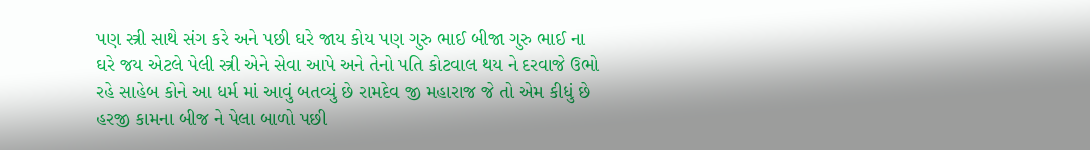પણ સ્ત્રી સાથે સંગ કરે અને પછી ઘરે જાય કોય પણ ગુરુ ભાઈ બીજા ગુરુ ભાઈ ના ઘરે જય એટલે પેલી સ્ત્રી એને સેવા આપે અને તેનો પતિ કોટવાલ થય ને દરવાજે ઉભો રહે સાહેબ કોને આ ધર્મ માં આવું બતવ્યું છે રામદેવ જી મહારાજ જે તો એમ કીધું છે હરજી કામના બીજ ને પેલા બાળો પછી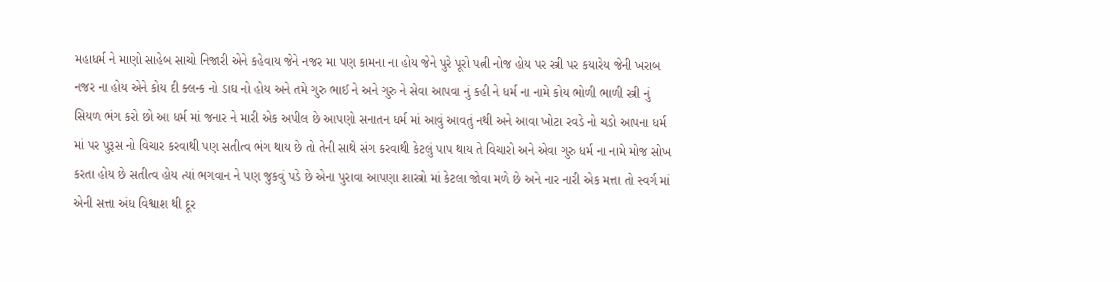મહાધર્મ ને માણો સાહેબ સાચો નિજારી એને કહેવાય જેને નજર મા પણ કામના ના હોય જેને પુરે પૂરો પત્ની નોજ હોય પર સ્ત્રી પર કયારેય જેની ખરાબ નજર ના હોય એને કોય દી ક્લન્ક નો ડાઘ નો હોય અને તમે ગુરુ ભાઈ ને અને ગુરુ ને સેવા આપવા નું કહી ને ધર્મ ના નામે કોય ભોળી ભાળી સ્ત્રી નું સિયળ ભંગ કરો છો આ ધર્મ માં જનાર ને મારી એક અપીલ છે આપણો સનાતન ધર્મ માં આવું આવતું નથી અને આવા ખોટા રવડે નો ચડો આપના ધર્મ માં પર પુરૂસ નો વિચાર કરવાથી પણ સતીત્વ ભંગ થાય છે તો તેની સાથે સંગ કરવાથી કેટલું પાપ થાય તે વિચારો અને એવા ગુરુ ધર્મ ના નામે મોજ સોખ કરતા હોય છે સતીત્વ હોય ત્યાં ભગવાન ને પણ જુકવું પડે છે એના પુરાવા આપણા શાસ્ત્રો માં કેટલા જોવા મળે છે અને નાર નારી એક મત્તા તો સ્વર્ગ માં એની સત્તા અંધ વિશ્વાશ થી દૂર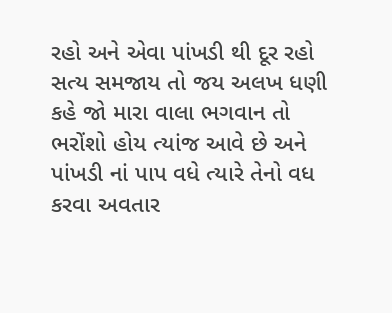રહો અને એવા પાંખડી થી દૂર રહો સત્ય સમજાય તો જય અલખ ધણી કહે જો મારા વાલા ભગવાન તો ભરોંશો હોય ત્યાંજ આવે છે અને પાંખડી નાં પાપ વધે ત્યારે તેનો વધ કરવા અવતાર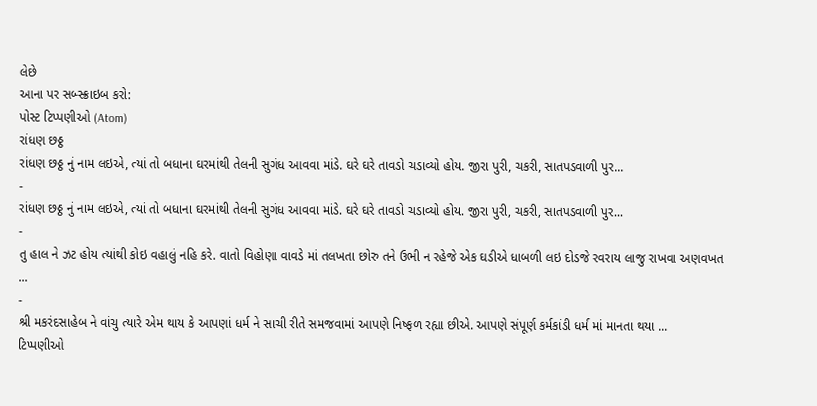લેછે
આના પર સબ્સ્ક્રાઇબ કરો:
પોસ્ટ ટિપ્પણીઓ (Atom)
રાંધણ છઠ્ઠ
રાંધણ છઠ્ઠ નું નામ લઇએ, ત્યાં તો બધાના ઘરમાંથી તેલની સુગંધ આવવા માંડે. ઘરે ઘરે તાવડો ચડાવ્યો હોય. જીરા પુરી, ચકરી, સાતપડવાળી પુર...
-
રાંધણ છઠ્ઠ નું નામ લઇએ, ત્યાં તો બધાના ઘરમાંથી તેલની સુગંધ આવવા માંડે. ઘરે ઘરે તાવડો ચડાવ્યો હોય. જીરા પુરી, ચકરી, સાતપડવાળી પુર...
-
તુ હાલ ને ઝટ હોય ત્યાંથી કોઇ વહાલું નહિ કરે. વાતો વિહોણા વાવડે માં તલખતા છોરુ તને ઉભી ન રહેજે એક ઘડીએ ધાબળી લઇ દોડજે રવરાય લાજુ રાખવા અણવખત ...
-
શ્રી મકરંદસાહેબ ને વાંચુ ત્યારે એમ થાય કે આપણાં ધર્મ ને સાચી રીતે સમજવામાં આપણે નિષ્ફળ રહ્યા છીએ. આપણે સંપૂર્ણ કર્મકાંડી ધર્મ માં માનતા થયા ...
ટિપ્પણીઓ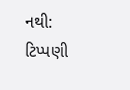નથી:
ટિપ્પણી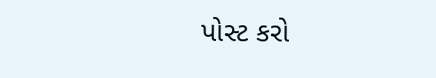પોસ્ટ કરો